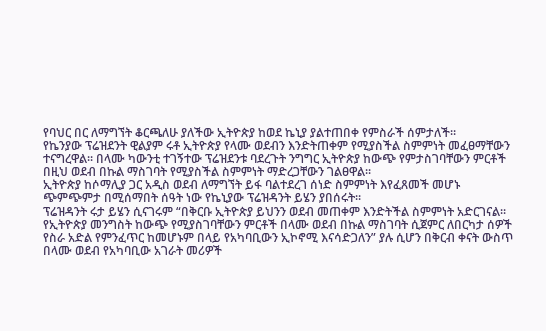የባህር በር ለማግኘት ቆርጫለሁ ያለችው ኢትዮጵያ ከወደ ኬኒያ ያልተጠበቀ የምስራች ሰምታለች።
የኬንያው ፕሬዝደንት ዊልያም ሩቶ ኢትዮጵያ የላሙ ወደብን እንድትጠቀም የሚያስችል ስምምነት መፈፀማቸውን ተናግረዋል፡፡ በላሙ ካውንቲ ተገኝተው ፕሬዝደንቱ ባደረጉት ንግግር ኢትዮጵያ ከውጭ የምታስገባቸውን ምርቶች በዚህ ወደብ በኩል ማስገባት የሚያስችል ስምምነት ማድረጋቸውን ገልፀዋል፡፡
ኢትዮጵያ ከሶማሊያ ጋር አዲስ ወደብ ለማግኘት ይፋ ባልተደረገ ሰነድ ስምምነት እየፈጸመች መሆኑ ጭምጭምታ በሚሰማበት ሰዓት ነው የኬኒያው ፕሬዝዳንት ይሄን ያበሰሩት።
ፕሬዝዳንት ሩታ ይሄን ሲናገሩም “በቅርቡ ኢትዮጵያ ይህንን ወደብ መጠቀም እንድትችል ስምምነት አድርገናል፡፡
የኢትዮጵያ መንግስት ከውጭ የሚያስገባቸውን ምርቶች በላሙ ወደብ በኩል ማስገባት ሲጀምር ለበርካታ ሰዎች የስራ አድል የምንፈጥር ከመሆኑም በላይ የአካባቢውን ኢኮኖሚ እናሳድጋለን” ያሉ ሲሆን በቅርብ ቀናት ውስጥ በላሙ ወደብ የአካባቢው አገራት መሪዎች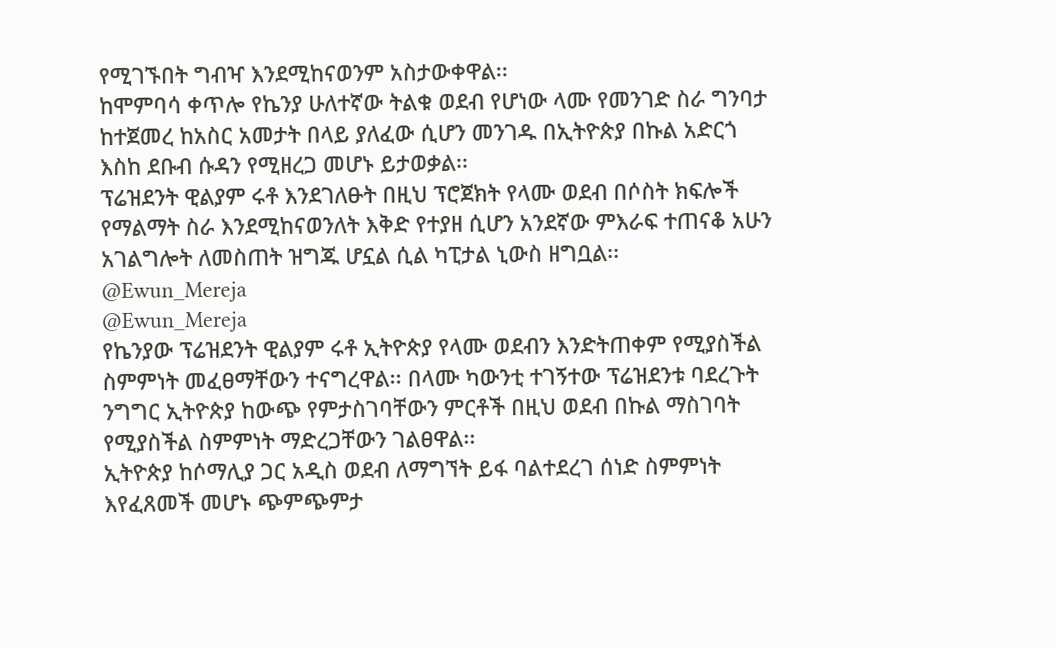የሚገኙበት ግብዣ እንደሚከናወንም አስታውቀዋል፡፡
ከሞምባሳ ቀጥሎ የኬንያ ሁለተኛው ትልቁ ወደብ የሆነው ላሙ የመንገድ ስራ ግንባታ ከተጀመረ ከአስር አመታት በላይ ያለፈው ሲሆን መንገዱ በኢትዮጵያ በኩል አድርጎ እስከ ደቡብ ሱዳን የሚዘረጋ መሆኑ ይታወቃል፡፡
ፕሬዝደንት ዊልያም ሩቶ እንደገለፁት በዚህ ፕሮጀክት የላሙ ወደብ በሶስት ክፍሎች የማልማት ስራ እንደሚከናወንለት እቅድ የተያዘ ሲሆን አንደኛው ምእራፍ ተጠናቆ አሁን አገልግሎት ለመስጠት ዝግጁ ሆኗል ሲል ካፒታል ኒውስ ዘግቧል፡፡
@Ewun_Mereja
@Ewun_Mereja
የኬንያው ፕሬዝደንት ዊልያም ሩቶ ኢትዮጵያ የላሙ ወደብን እንድትጠቀም የሚያስችል ስምምነት መፈፀማቸውን ተናግረዋል፡፡ በላሙ ካውንቲ ተገኝተው ፕሬዝደንቱ ባደረጉት ንግግር ኢትዮጵያ ከውጭ የምታስገባቸውን ምርቶች በዚህ ወደብ በኩል ማስገባት የሚያስችል ስምምነት ማድረጋቸውን ገልፀዋል፡፡
ኢትዮጵያ ከሶማሊያ ጋር አዲስ ወደብ ለማግኘት ይፋ ባልተደረገ ሰነድ ስምምነት እየፈጸመች መሆኑ ጭምጭምታ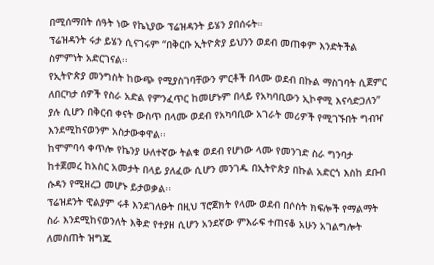በሚሰማበት ሰዓት ነው የኬኒያው ፕሬዝዳንት ይሄን ያበሰሩት።
ፕሬዝዳንት ሩታ ይሄን ሲናገሩም “በቅርቡ ኢትዮጵያ ይህንን ወደብ መጠቀም እንድትችል ስምምነት አድርገናል፡፡
የኢትዮጵያ መንግስት ከውጭ የሚያስገባቸውን ምርቶች በላሙ ወደብ በኩል ማስገባት ሲጀምር ለበርካታ ሰዎች የስራ አድል የምንፈጥር ከመሆኑም በላይ የአካባቢውን ኢኮኖሚ እናሳድጋለን” ያሉ ሲሆን በቅርብ ቀናት ውስጥ በላሙ ወደብ የአካባቢው አገራት መሪዎች የሚገኙበት ግብዣ እንደሚከናወንም አስታውቀዋል፡፡
ከሞምባሳ ቀጥሎ የኬንያ ሁለተኛው ትልቁ ወደብ የሆነው ላሙ የመንገድ ስራ ግንባታ ከተጀመረ ከአስር አመታት በላይ ያለፈው ሲሆን መንገዱ በኢትዮጵያ በኩል አድርጎ እስከ ደቡብ ሱዳን የሚዘረጋ መሆኑ ይታወቃል፡፡
ፕሬዝደንት ዊልያም ሩቶ እንደገለፁት በዚህ ፕሮጀክት የላሙ ወደብ በሶስት ክፍሎች የማልማት ስራ እንደሚከናወንለት እቅድ የተያዘ ሲሆን አንደኛው ምእራፍ ተጠናቆ አሁን አገልግሎት ለመስጠት ዝግጁ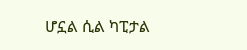ሆኗል ሲል ካፒታል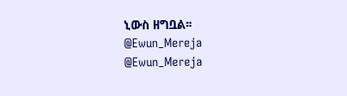ኒውስ ዘግቧል፡፡
@Ewun_Mereja
@Ewun_Mereja